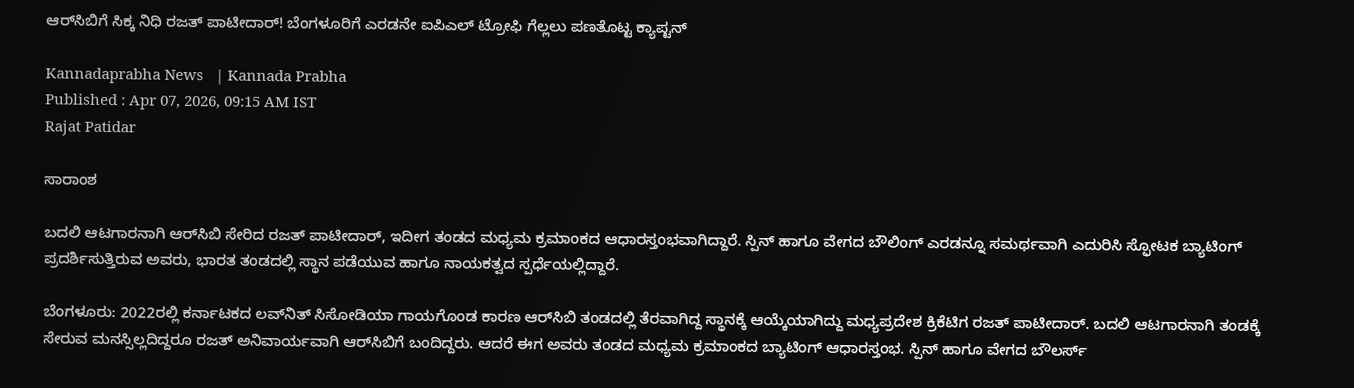ಆರ್‌ಸಿಬಿಗೆ ಸಿಕ್ಕ ನಿಧಿ ರಜತ್ ಪಾಟೀದಾರ್! ಬೆಂಗಳೂರಿಗೆ ಎರಡನೇ ಐಪಿಎಲ್ ಟ್ರೋಫಿ ಗೆಲ್ಲಲು ಪಣತೊಟ್ಟ ಕ್ಯಾಪ್ಟನ್

Kannadaprabha News   | Kannada Prabha
Published : Apr 07, 2026, 09:15 AM IST
Rajat Patidar

ಸಾರಾಂಶ

ಬದಲಿ ಆಟಗಾರನಾಗಿ ಆರ್‌ಸಿಬಿ ಸೇರಿದ ರಜತ್ ಪಾಟೀದಾರ್, ಇದೀಗ ತಂಡದ ಮಧ್ಯಮ ಕ್ರಮಾಂಕದ ಆಧಾರಸ್ತಂಭವಾಗಿದ್ದಾರೆ. ಸ್ಪಿನ್ ಹಾಗೂ ವೇಗದ ಬೌಲಿಂಗ್ ಎರಡನ್ನೂ ಸಮರ್ಥವಾಗಿ ಎದುರಿಸಿ ಸ್ಫೋಟಕ ಬ್ಯಾಟಿಂಗ್ ಪ್ರದರ್ಶಿಸುತ್ತಿರುವ ಅವರು, ಭಾರತ ತಂಡದಲ್ಲಿ ಸ್ಥಾನ ಪಡೆಯುವ ಹಾಗೂ ನಾಯಕತ್ವದ ಸ್ಪರ್ಧೆಯಲ್ಲಿದ್ದಾರೆ.

ಬೆಂಗಳೂರು: 2022ರಲ್ಲಿ ಕರ್ನಾಟಕದ ಲವ್‌ನಿತ್‌ ಸಿಸೋಡಿಯಾ ಗಾಯಗೊಂಡ ಕಾರಣ ಆರ್‌ಸಿಬಿ ತಂಡದಲ್ಲಿ ತೆರವಾಗಿದ್ದ ಸ್ಥಾನಕ್ಕೆ ಆಯ್ಕೆಯಾಗಿದ್ದು ಮಧ್ಯಪ್ರದೇಶ ಕ್ರಿಕೆಟಿಗ ರಜತ್‌ ಪಾಟೀದಾರ್‌. ಬದಲಿ ಆಟಗಾರನಾಗಿ ತಂಡಕ್ಕೆ ಸೇರುವ ಮನಸ್ಸಿಲ್ಲದಿದ್ದರೂ ರಜತ್‌ ಅನಿವಾರ್ಯವಾಗಿ ಆರ್‌ಸಿಬಿಗೆ ಬಂದಿದ್ದರು. ಆದರೆ ಈಗ ಅವರು ತಂಡದ ಮಧ್ಯಮ ಕ್ರಮಾಂಕದ ಬ್ಯಾಟಿಂಗ್‌ ಆಧಾರಸ್ತಂಭ. ಸ್ಪಿನ್‌ ಹಾಗೂ ವೇಗದ ಬೌಲರ್ಸ್‌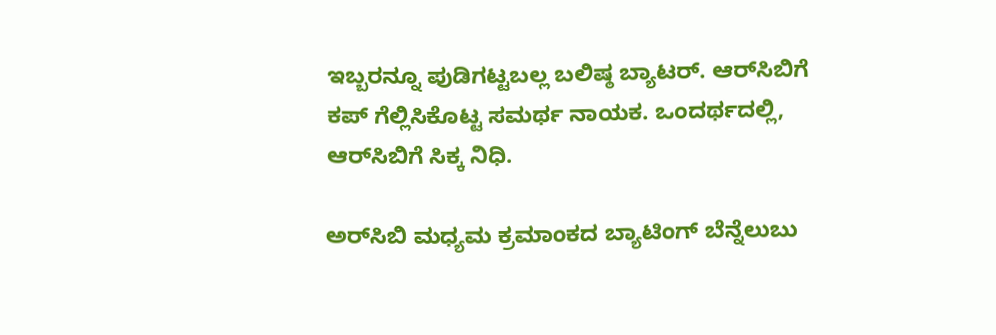ಇಬ್ಬರನ್ನೂ ಪುಡಿಗಟ್ಟಬಲ್ಲ ಬಲಿಷ್ಠ ಬ್ಯಾಟರ್‌. ಆರ್‌ಸಿಬಿಗೆ ಕಪ್‌ ಗೆಲ್ಲಿಸಿಕೊಟ್ಟ ಸಮರ್ಥ ನಾಯಕ. ಒಂದರ್ಥದಲ್ಲಿ, ಆರ್‌ಸಿಬಿಗೆ ಸಿಕ್ಕ ನಿಧಿ.

ಅರ್‌ಸಿಬಿ ಮಧ್ಯಮ ಕ್ರಮಾಂಕದ ಬ್ಯಾಟಿಂಗ್ ಬೆನ್ನೆಲುಬು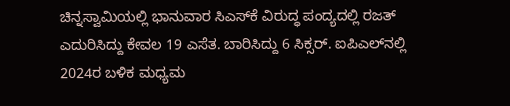ಚಿನ್ನಸ್ವಾಮಿಯಲ್ಲಿ ಭಾನುವಾರ ಸಿಎಸ್‌ಕೆ ವಿರುದ್ಧ ಪಂದ್ಯದಲ್ಲಿ ರಜತ್ ಎದುರಿಸಿದ್ದು ಕೇವಲ 19 ಎಸೆತ. ಬಾರಿಸಿದ್ದು 6 ಸಿಕ್ಸರ್‌. ಐಪಿಎಲ್‌ನಲ್ಲಿ 2024ರ ಬಳಿಕ ಮಧ್ಯಮ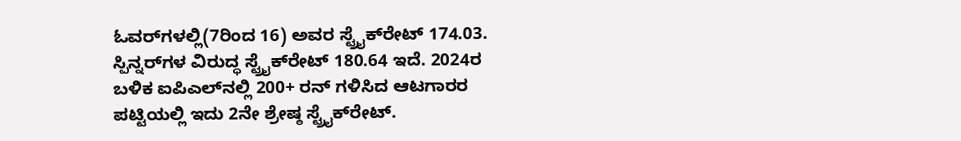ಓವರ್‌ಗಳಲ್ಲಿ(7ರಿಂದ 16) ಅವರ ಸ್ಟ್ರೈಕ್‌ರೇಟ್‌ 174.03. ಸ್ಪಿನ್ನರ್‌ಗಳ ವಿರುದ್ಧ ಸ್ಟ್ರೈಕ್‌ರೇಟ್‌ 180.64 ಇದೆ. 2024ರ ಬಳಿಕ ಐಪಿಎಲ್‌ನಲ್ಲಿ 200+ ರನ್‌ ಗಳಿಸಿದ ಆಟಗಾರರ ಪಟ್ಟಿಯಲ್ಲಿ ಇದು 2ನೇ ಶ್ರೇಷ್ಠ ಸ್ಟ್ರೈಕ್‌ರೇಟ್‌.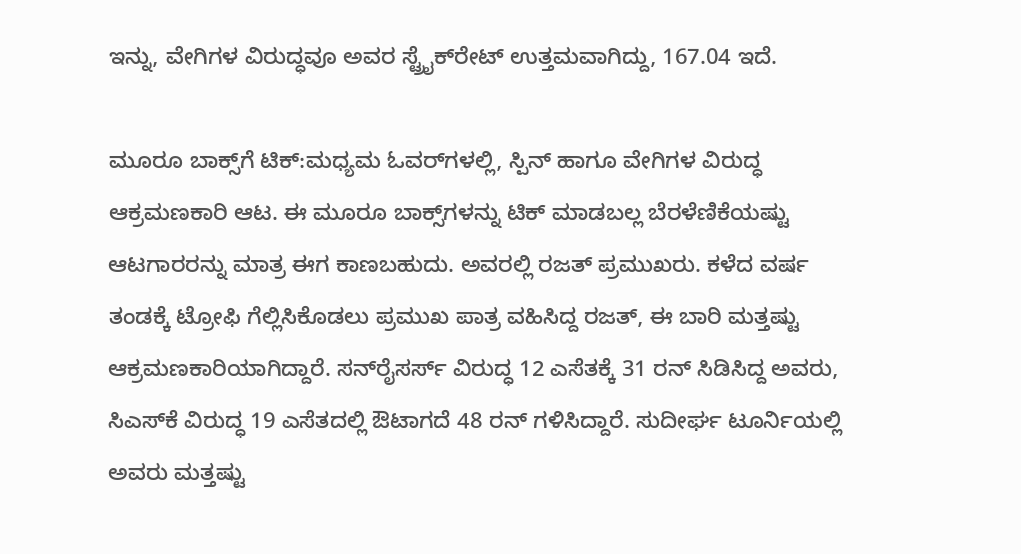ಇನ್ನು, ವೇಗಿಗಳ ವಿರುದ್ಧವೂ ಅವರ ಸ್ಟ್ರೈಕ್‌ರೇಟ್‌ ಉತ್ತಮವಾಗಿದ್ದು, 167.04 ಇದೆ.

ಮೂರೂ ಬಾಕ್ಸ್‌ಗೆ ಟಿಕ್‌:ಮಧ್ಯಮ ಓವರ್‌ಗಳಲ್ಲಿ, ಸ್ಪಿನ್‌ ಹಾಗೂ ವೇಗಿಗಳ ವಿರುದ್ಧ ಆಕ್ರಮಣಕಾರಿ ಆಟ. ಈ ಮೂರೂ ಬಾಕ್ಸ್‌ಗಳನ್ನು ಟಿಕ್‌ ಮಾಡಬಲ್ಲ ಬೆರಳೆಣಿಕೆಯಷ್ಟು ಆಟಗಾರರನ್ನು ಮಾತ್ರ ಈಗ ಕಾಣಬಹುದು. ಅವರಲ್ಲಿ ರಜತ್ ಪ್ರಮುಖರು. ಕಳೆದ ವರ್ಷ ತಂಡಕ್ಕೆ ಟ್ರೋಫಿ ಗೆಲ್ಲಿಸಿಕೊಡಲು ಪ್ರಮುಖ ಪಾತ್ರ ವಹಿಸಿದ್ದ ರಜತ್‌, ಈ ಬಾರಿ ಮತ್ತಷ್ಟು ಆಕ್ರಮಣಕಾರಿಯಾಗಿದ್ದಾರೆ. ಸನ್‌ರೈಸರ್ಸ್‌ ವಿರುದ್ಧ 12 ಎಸೆತಕ್ಕೆ 31 ರನ್‌ ಸಿಡಿಸಿದ್ದ ಅವರು, ಸಿಎಸ್‌ಕೆ ವಿರುದ್ಧ 19 ಎಸೆತದಲ್ಲಿ ಔಟಾಗದೆ 48 ರನ್‌ ಗಳಿಸಿದ್ದಾರೆ. ಸುದೀರ್ಘ ಟೂರ್ನಿಯಲ್ಲಿ ಅವರು ಮತ್ತಷ್ಟು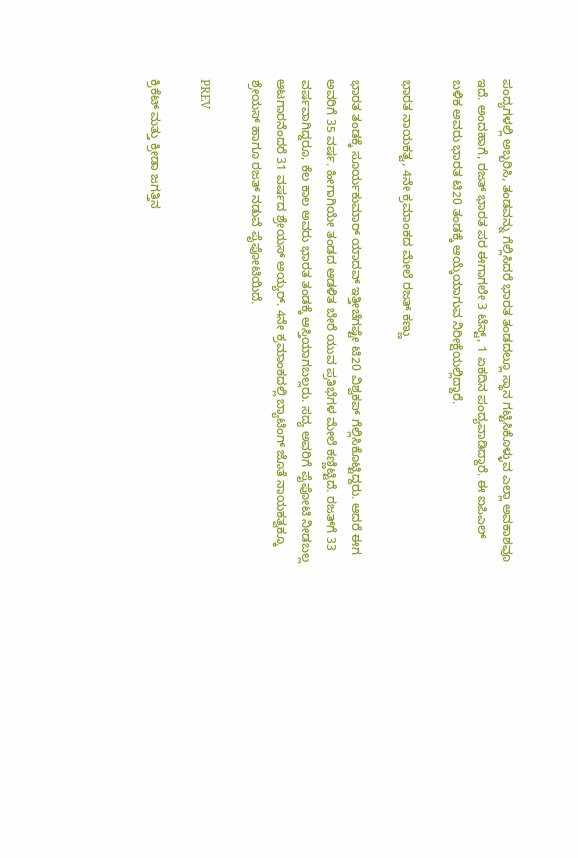ಪಂದ್ಯಗಳಲ್ಲಿ ಅಬ್ಬರಿಸಿ, ತಂಡವನ್ನು ಗೆಲ್ಲಿಸಿದರೆ ಭಾರತ ತಂಡದಲ್ಲೂ ಸ್ಥಾನ ಗಟ್ಟಿಸಿಕೊಳ್ಳುವ ಎಲ್ಲಾ ಅವಕಾಶವೂ ಇದೆ. ಅಂದಹಾಗೆ, ರಜತ್‌ ಭಾರತ ಪರ ಈಗಾಗಲೇ 3 ಟೆಸ್ಟ್‌, 1 ಏಕದಿನ ಪಂದ್ಯವಾಡಿದ್ದಾರೆ. ಈ ಐಪಿಎಲ್‌ ಬಳಿಕ ಅವರು ಭಾರತ ಟಿ20 ತಂಡಕ್ಕೆ ಆಯ್ಕೆಯಾಗುವ ನಿರೀಕ್ಷೆಯಲ್ಲಿದ್ದಾರೆ.

ಭಾರತ ನಾಯಕತ್ವ, 4ನೇ ಕ್ರಮಾಂಕದ ಮೇಲೆ ರಜತ್‌ ಕಣ್ಣು

ಭಾರತ ತಂಡಕ್ಕೆ ಸೂರ್ಯಕುಮಾರ್‌ ಯಾದವ್‌ ಇತ್ತೀಚೆಗಷ್ಟೇ ಟಿ20 ವಿಶ್ವಕಪ್‌ ಗೆಲ್ಲಿಸಿಕೊಟ್ಟಿದ್ದರು. ಆದರೆ ಈಗ ಅವರಿಗೆ 35 ವರ್ಷ. ಹೀಗಾಗಿಯೇ ತಂಡದ ಆಡಳಿತ ಬೇರೆ ಯುವ ಪ್ರತಿಭೆಗಳ ಮೇಲೆ ಕಣ್ಣಿಟ್ಟಿದೆ. ರಜತ್‌ಗೆ 33 ವರ್ಷವಾಗಿದ್ದರೂ, ಕೆಲ ಕಾಲ ಅವರು ಭಾರತ ತಂಡಕ್ಕೆ ಆಸ್ತಿಯಾಗಬಲ್ಲರು. ಸದ್ಯ ಅವರಿಗೆ ಪೈಪೋಟಿ ನೀಡಬಲ್ಲ ಆಟಗಾರನೆಂದರೆ 31 ವರ್ಷದ ಶ್ರೇಯಸ್‌ ಅಯ್ಯರ್‌. 4ನೇ ಕ್ರಮಾಂಕದಲ್ಲಿ ಬ್ಯಾಟಿಂಗ್‌ ಜೊತೆ ನಾಯಕತ್ವಕ್ಕೂ ಶ್ರೇಯಸ್‌ ಹಾಗೂ ರಜತ್‌ ನಡುವೆ ಪೈಪೋಟಿಯಿದೆ.

PREV

ಕ್ರಿಕೆಟ್ ಮತ್ತು ಕ್ರೀಡಾ ಜಗತ್ತಿನ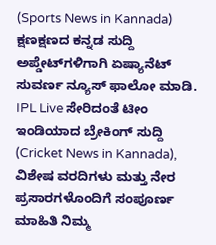(Sports News in Kannada) ಕ್ಷಣಕ್ಷಣದ ಕನ್ನಡ ಸುದ್ದಿ ಅಪ್ಡೇಟ್‌ಗಳಿಗಾಗಿ ಏಷ್ಯಾನೆಟ್ ಸುವರ್ಣ ನ್ಯೂಸ್‌ ಫಾಲೋ ಮಾಡಿ. IPL Live ಸೇರಿದಂತೆ ಟೀಂ ಇಂಡಿಯಾದ ಬ್ರೇಕಿಂಗ್ ಸುದ್ದಿ (Cricket News in Kannada), ವಿಶೇಷ ವರದಿಗಳು ಮತ್ತು ನೇರ ಪ್ರಸಾರಗಳೊಂದಿಗೆ ಸಂಪೂರ್ಣ ಮಾಹಿತಿ ನಿಮ್ಮ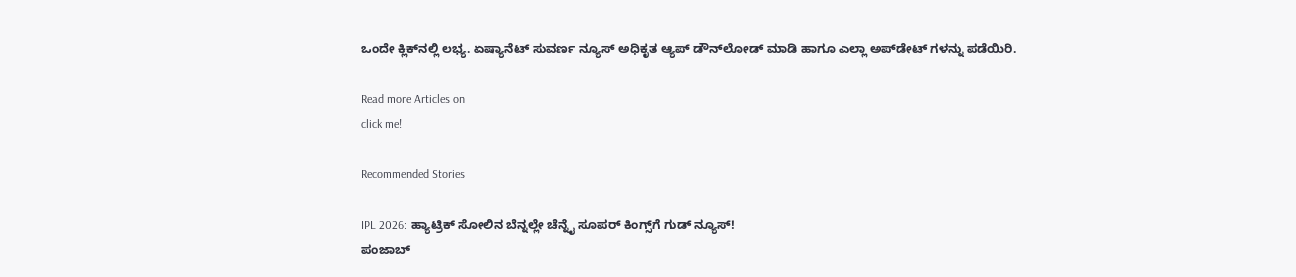ಒಂದೇ ಕ್ಲಿಕ್‌ನಲ್ಲಿ ಲಭ್ಯ. ಏಷ್ಯಾನೆಟ್ ಸುವರ್ಣ ನ್ಯೂಸ್ ಅಧಿಕೃತ ಆ್ಯಪ್ ಡೌನ್‌ಲೋಡ್ ಮಾಡಿ ಹಾಗೂ ಎಲ್ಲಾ ಅಪ್‌ಡೇಟ್ ಗಳನ್ನು ಪಡೆಯಿರಿ.

Read more Articles on
click me!

Recommended Stories

IPL 2026: ಹ್ಯಾಟ್ರಿಕ್ ಸೋಲಿನ ಬೆನ್ನಲ್ಲೇ ಚೆನ್ನೈ ಸೂಪರ್ ಕಿಂಗ್ಸ್‌ಗೆ ಗುಡ್ ನ್ಯೂಸ್!
ಪಂಜಾಬ್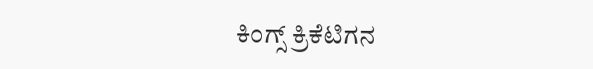ಕಿಂಗ್ಸ್ ಕ್ರಿಕೆಟಿಗನ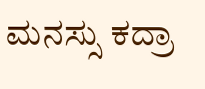ಮನಸ್ಸು ಕದ್ರಾ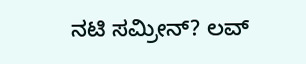ನಟಿ ಸಮ್ರೀನ್? ಲವ್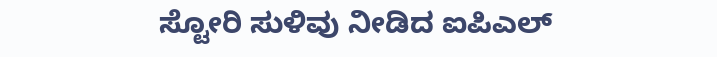ಸ್ಟೋರಿ ಸುಳಿವು ನೀಡಿದ ಐಪಿಎಲ್